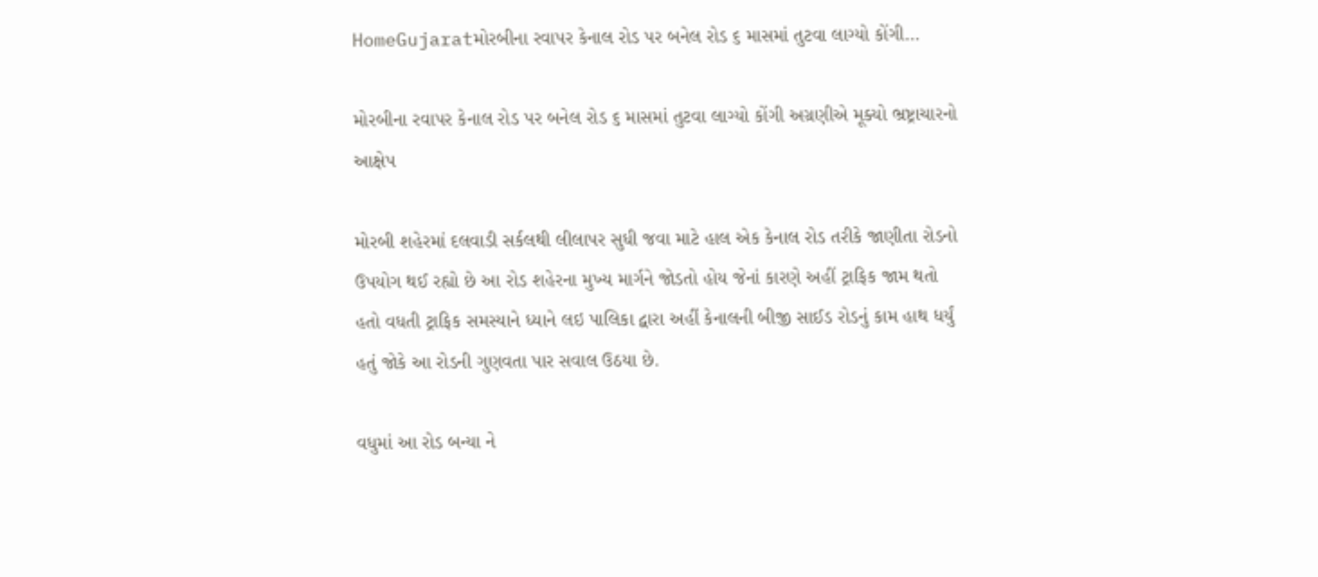HomeGujaratમોરબીના રવાપર કેનાલ રોડ પર બનેલ રોડ ૬ માસમાં તુટવા લાગ્યો કોંગી...

મોરબીના રવાપર કેનાલ રોડ પર બનેલ રોડ ૬ માસમાં તુટવા લાગ્યો કોંગી અગ્રણીએ મૂક્યો ભ્રષ્ટ્રાચારનો આક્ષેપ

મોરબી શહેરમાં દલવાડી સર્કલથી લીલાપર સુધી જવા માટે હાલ એક કેનાલ રોડ તરીકે જાણીતા રોડનો ઉપયોગ થઈ રહ્યો છે આ રોડ શહેરના મુખ્ય માર્ગને જોડતો હોય જેનાં કારણે અહીં ટ્રાફિક જામ થતો હતો વધતી ટ્રાફિક સમસ્યાને ધ્યાને લઇ પાલિકા દ્વારા અહીં કેનાલની બીજી સાઈડ રોડનું કામ હાથ ધર્યું હતું જોકે આ રોડની ગુણવતા પાર સવાલ ઉઠયા છે.

વધુમાં આ રોડ બન્યા ને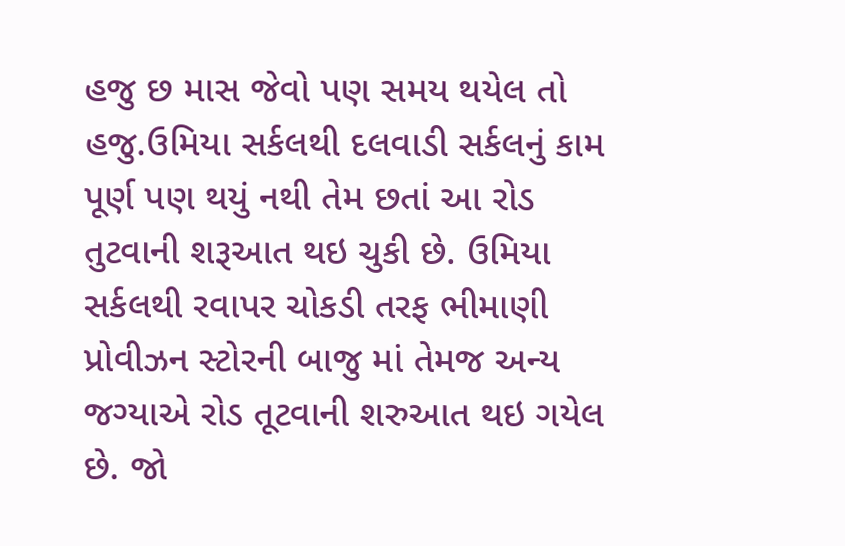હજુ છ માસ જેવો પણ સમય થયેલ તો હજુ.ઉમિયા સર્કલથી દલવાડી સર્કલનું કામ પૂર્ણ પણ થયું નથી તેમ છતાં આ રોડ તુટવાની શરૂઆત થઇ ચુકી છે. ઉમિયા સર્કલથી રવાપર ચોકડી તરફ ભીમાણી પ્રોવીઝન સ્ટોરની બાજુ માં તેમજ અન્ય જગ્યાએ રોડ તૂટવાની શરુઆત થઇ ગયેલ છે. જો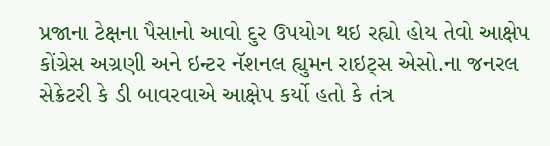પ્રજાના ટેક્ષના પૈસાનો આવો દુર ઉપયોગ થઇ રહ્યો હોય તેવો આક્ષેપ કોંગ્રેસ અગ્રણી અને ઇન્ટર નૅશનલ હ્યુમન રાઇટ્સ એસો.ના જનરલ સેક્રેટરી કે ડી બાવરવાએ આક્ષેપ કર્યો હતો કે તંત્ર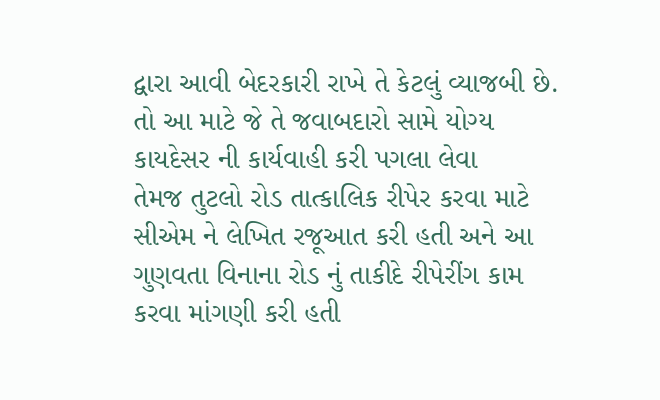દ્વારા આવી બેદરકારી રાખે તે કેટલું વ્યાજબી છે. તો આ માટે જે તે જવાબદારો સામે યોગ્ય કાયદેસર ની કાર્યવાહી કરી પગલા લેવા
તેમજ તુટલો રોડ તાત્કાલિક રીપેર કરવા માટે સીએમ ને લેખિત રજૂઆત કરી હતી અને આ ગુણવતા વિનાના રોડ નું તાકીદે રીપેરીંગ કામ કરવા માંગણી કરી હતી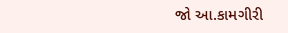જો આ.કામગીરી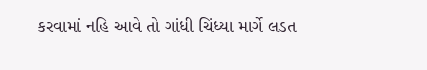કરવામાં નહિ આવે તો ગાંધી ચિંધ્યા માર્ગે લડત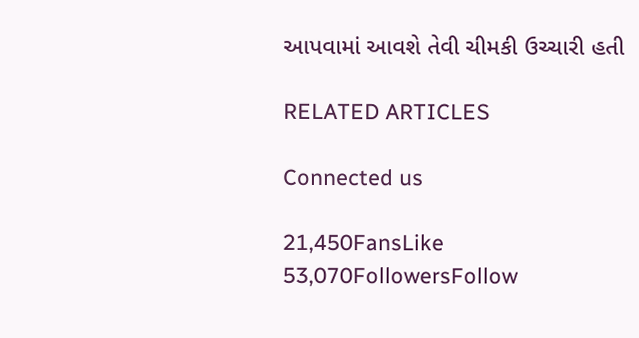આપવામાં આવશે તેવી ચીમકી ઉચ્ચારી હતી

RELATED ARTICLES

Connected us

21,450FansLike
53,070FollowersFollow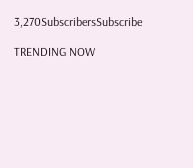3,270SubscribersSubscribe

TRENDING NOW